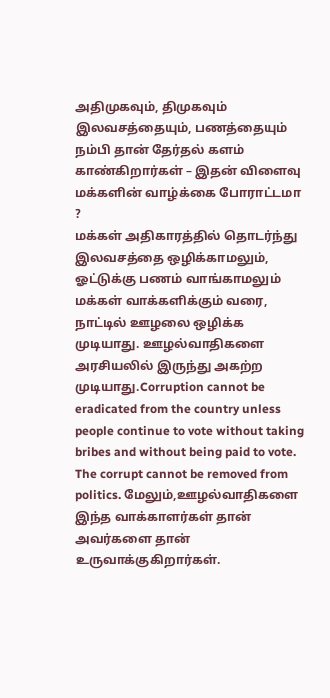அதிமுகவும், திமுகவும் இலவசத்தையும், பணத்தையும் நம்பி தான் தேர்தல் களம் காண்கிறார்கள் – இதன் விளைவு மக்களின் வாழ்க்கை போராட்டமா ?
மக்கள் அதிகாரத்தில் தொடர்ந்து இலவசத்தை ஒழிக்காமலும், ஓட்டுக்கு பணம் வாங்காமலும் மக்கள் வாக்களிக்கும் வரை, நாட்டில் ஊழலை ஒழிக்க முடியாது. ஊழல்வாதிகளை அரசியலில் இருந்து அகற்ற முடியாது.Corruption cannot be eradicated from the country unless people continue to vote without taking bribes and without being paid to vote. The corrupt cannot be removed from politics. மேலும்,ஊழல்வாதிகளை இந்த வாக்காளர்கள் தான் அவர்களை தான் உருவாக்குகிறார்கள்.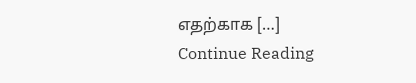எதற்காக […]
Continue Reading